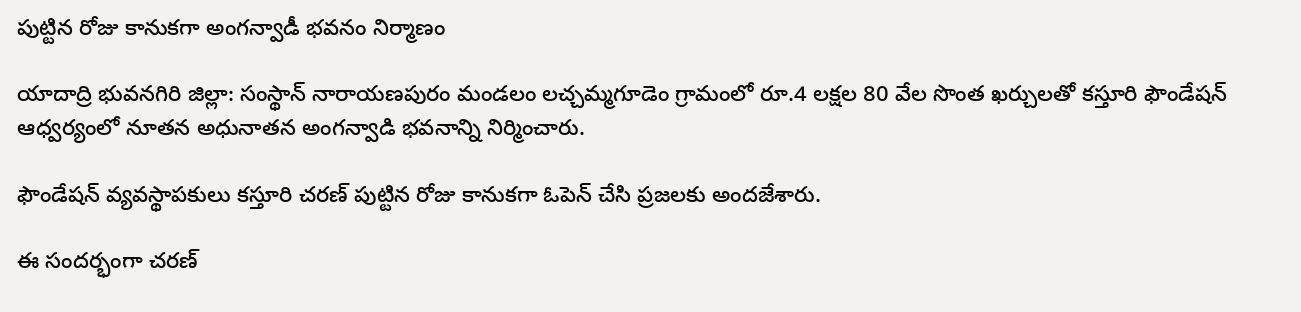పుట్టిన రోజు కానుకగా అంగన్వాడీ భవనం నిర్మాణం

యాదాద్రి భువనగిరి జిల్లా: సంస్థాన్ నారాయణపురం మండలం లచ్చమ్మగూడెం గ్రామంలో రూ.4 లక్షల 80 వేల సొంత ఖర్చులతో కస్తూరి ఫౌండేషన్ ఆధ్వర్యంలో నూతన అధునాతన అంగన్వాడి భవనాన్ని నిర్మించారు.

ఫౌండేషన్ వ్యవస్థాపకులు కస్తూరి చరణ్ పుట్టిన రోజు కానుకగా ఓపెన్ చేసి ప్రజలకు అందజేశారు.

ఈ సందర్భంగా చరణ్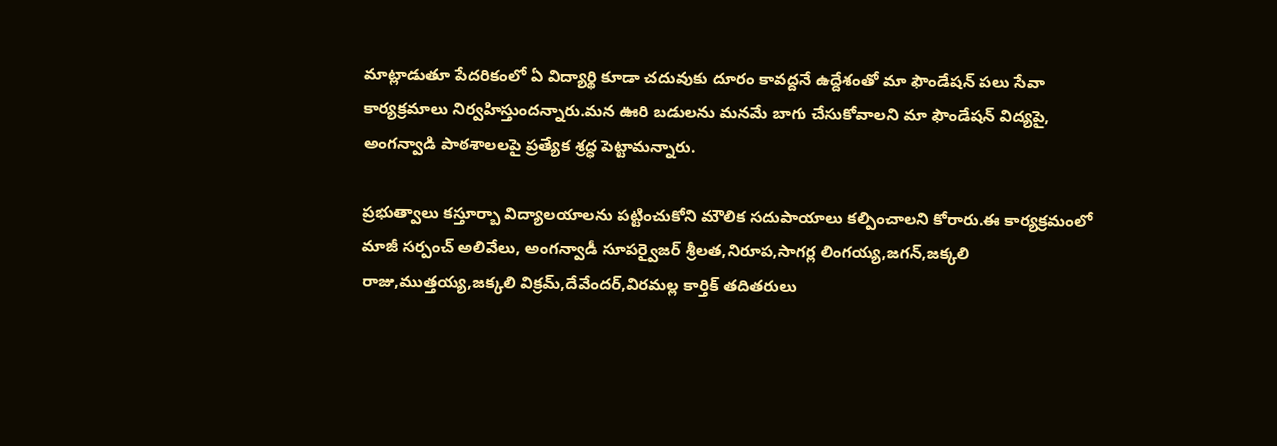మాట్లాడుతూ పేదరికంలో ఏ విద్యార్థి కూడా చదువుకు దూరం కావద్దనే ఉద్దేశంతో మా ఫౌండేషన్ పలు సేవా కార్యక్రమాలు నిర్వహిస్తుందన్నారు.మన ఊరి బడులను మనమే బాగు చేసుకోవాలని మా ఫౌండేషన్ విద్యపై, అంగన్వాడి పాఠశాలలపై ప్రత్యేక శ్రద్ధ పెట్టామన్నారు.

ప్రభుత్వాలు కస్తూర్బా విద్యాలయాలను పట్టించుకోని మౌలిక సదుపాయాలు కల్పించాలని కోరారు.ఈ కార్యక్రమంలో మాజీ సర్పంచ్ అలివేలు, అంగన్వాడీ సూపర్వైజర్ శ్రీలత,నిరూప,సాగర్ల లింగయ్య,జగన్,జక్కలి రాజు,ముత్తయ్య,జక్కలి విక్రమ్,దేవేందర్,విరమల్ల కార్తిక్ తదితరులు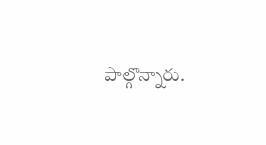పాల్గొన్నారు.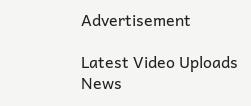Advertisement

Latest Video Uploads News